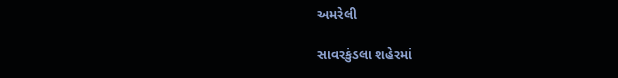અમરેલી

સાવરકુંડલા શહેરમાં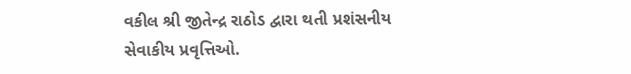વકીલ શ્રી જીતેન્દ્ર રાઠોડ દ્વારા થતી પ્રશંસનીય સેવાકીય પ્રવૃત્તિઓ.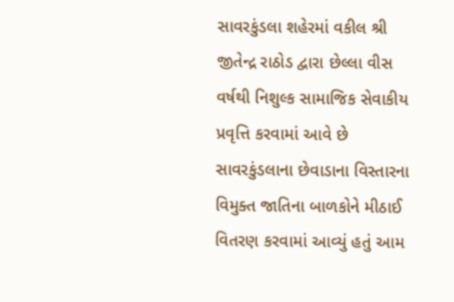સાવરકુંડલા શહેરમાં વકીલ શ્રી જીતેન્દ્ર રાઠોડ દ્વારા છેલ્લા વીસ  વર્ષથી નિશુલ્ક સામાજિક સેવાકીય પ્રવૃત્તિ કરવામાં આવે છે સાવરકુંડલાના છેવાડાના વિસ્તારના વિમુક્ત જાતિના બાળકોને મીઠાઈ વિતરણ કરવામાં આવ્યું હતું આમ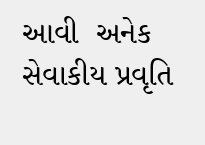આવી  અનેક સેવાકીય પ્રવૃતિ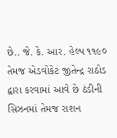છે.. જે. કે. આર. હેલ્પ ૧૧૯૦  તેમજ એડવોકેટ જીતેન્દ્ર રાઠોડ દ્વારા કરવામાં આવે છે ઠંડીની સિઝનમાં તેમજ રાશન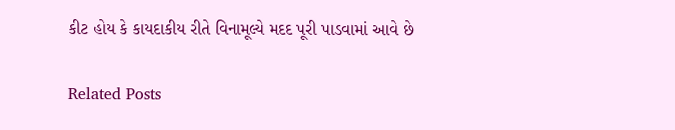કીટ હોય કે કાયદાકીય રીતે વિનામૂલ્યે મદદ પૂરી પાડવામાં આવે છે

Related Posts